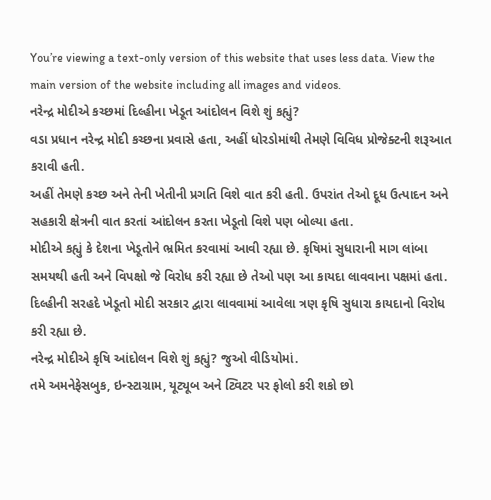You’re viewing a text-only version of this website that uses less data. View the main version of the website including all images and videos.
નરેન્દ્ર મોદીએ કચ્છમાં દિલ્હીના ખેડૂત આંદોલન વિશે શું કહ્યું?
વડા પ્રધાન નરેન્દ્ર મોદી કચ્છના પ્રવાસે હતા, અહીં ધોરડોમાંથી તેમણે વિવિધ પ્રોજેક્ટની શરૂઆત કરાવી હતી.
અહીં તેમણે કચ્છ અને તેની ખેતીની પ્રગતિ વિશે વાત કરી હતી. ઉપરાંત તેઓ દૂધ ઉત્પાદન અને સહકારી ક્ષેત્રની વાત કરતાં આંદોલન કરતા ખેડૂતો વિશે પણ બોલ્યા હતા.
મોદીએ કહ્યું કે દેશના ખેડૂતોને ભ્રમિત કરવામાં આવી રહ્યા છે. કૃષિમાં સુધારાની માગ લાંબા સમયથી હતી અને વિપક્ષો જે વિરોધ કરી રહ્યા છે તેઓ પણ આ કાયદા લાવવાના પક્ષમાં હતા.
દિલ્હીની સરહદે ખેડૂતો મોદી સરકાર દ્વારા લાવવામાં આવેલા ત્રણ કૃષિ સુધારા કાયદાનો વિરોધ કરી રહ્યા છે.
નરેન્દ્ર મોદીએ કૃષિ આંદોલન વિશે શું કહ્યું? જુઓ વીડિયોમાં.
તમે અમનેફેસબુક, ઇન્સ્ટાગ્રામ, યૂટ્યૂબ અને ટ્વિટર પર ફોલો કરી શકો છો